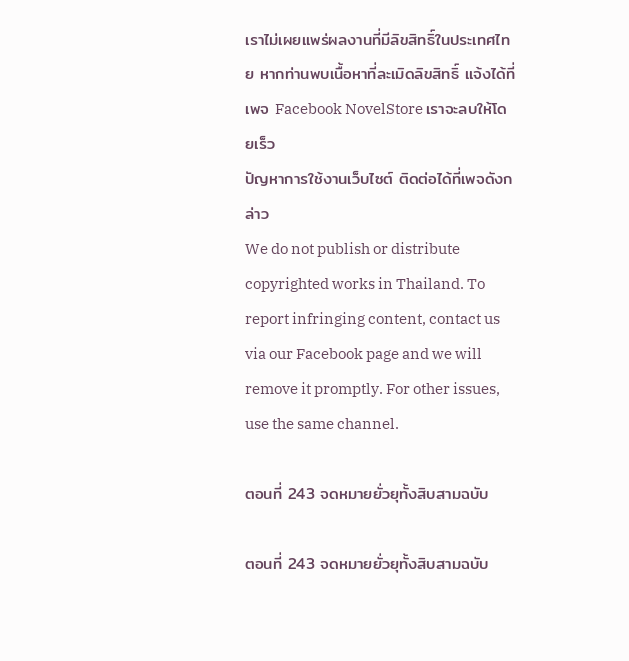เราไม่เผยแพร่ผลงานที่มีลิขสิทธิ์ในประเทศไทย หากท่านพบเนื้อหาที่ละเมิดลิขสิทธิ์ แจ้งได้ที่เพจ Facebook NovelStore เราจะลบให้โดยเร็ว
ปัญหาการใช้งานเว็บไซต์ ติดต่อได้ที่เพจดังกล่าว
We do not publish or distribute copyrighted works in Thailand. To report infringing content, contact us via our Facebook page and we will remove it promptly. For other issues, use the same channel.

ตอนที่ 243 จดหมายยั่วยุทั้งสิบสามฉบับ

ตอนที่ 243 จดหมายยั่วยุทั้งสิบสามฉบับ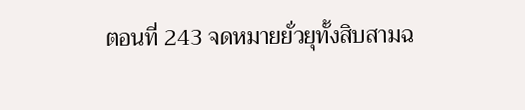ตอนที่ 243 จดหมายยั่วยุทั้งสิบสามฉ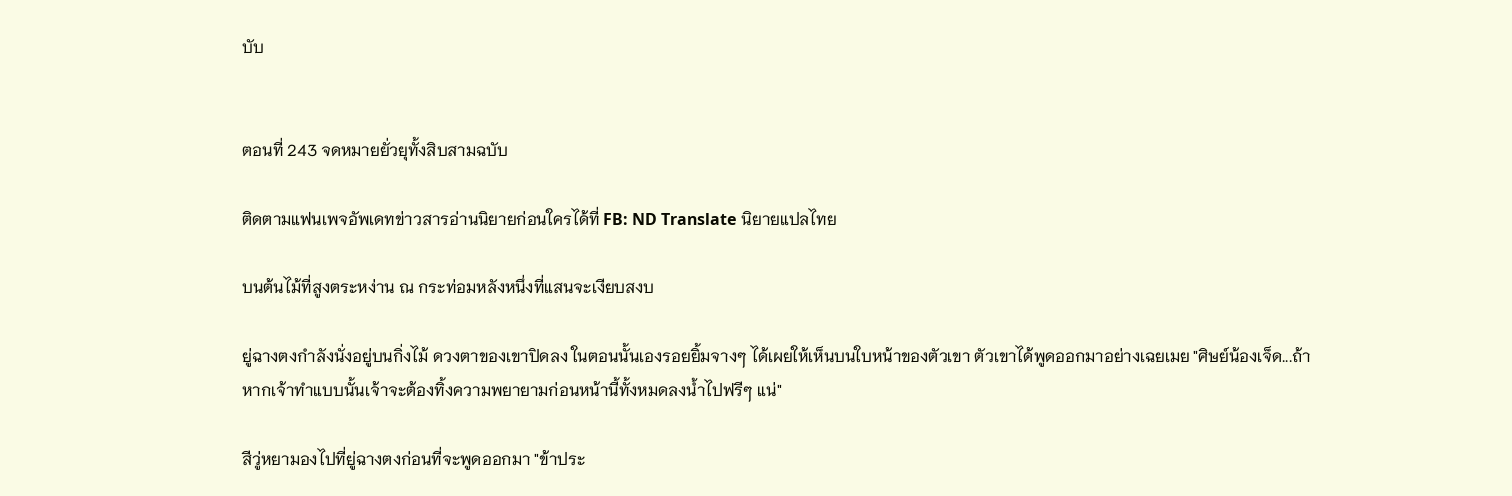บับ


ตอนที่ 243 จดหมายยั่วยุทั้งสิบสามฉบับ

ติดตามแฟนเพจอัพเดทข่าวสารอ่านนิยายก่อนใครได้ที่ FB: ND Translate นิยายแปลไทย

บนต้นไม้ที่สูงตระหง่าน ณ กระท่อมหลังหนึ่งที่แสนจะเงียบสงบ

ยู่ฉางตงกำลังนั่งอยู่บนกิ่งไม้ ดวงตาของเขาปิดลง ในตอนนั้นเองรอยยิ้มจางๆ ได้เผยให้เห็นบนใบหน้าของตัวเขา ตัวเขาได้พูดออกมาอย่างเฉยเมย "ศิษย์น้องเจ็ด...ถ้าหากเจ้าทำแบบนั้นเจ้าจะต้องทิ้งความพยายามก่อนหน้านี้ทั้งหมดลงน้ำไปฟรีๆ แน่"

สีวู่หยามองไปที่ยู่ฉางตงก่อนที่จะพูดออกมา "ข้าประ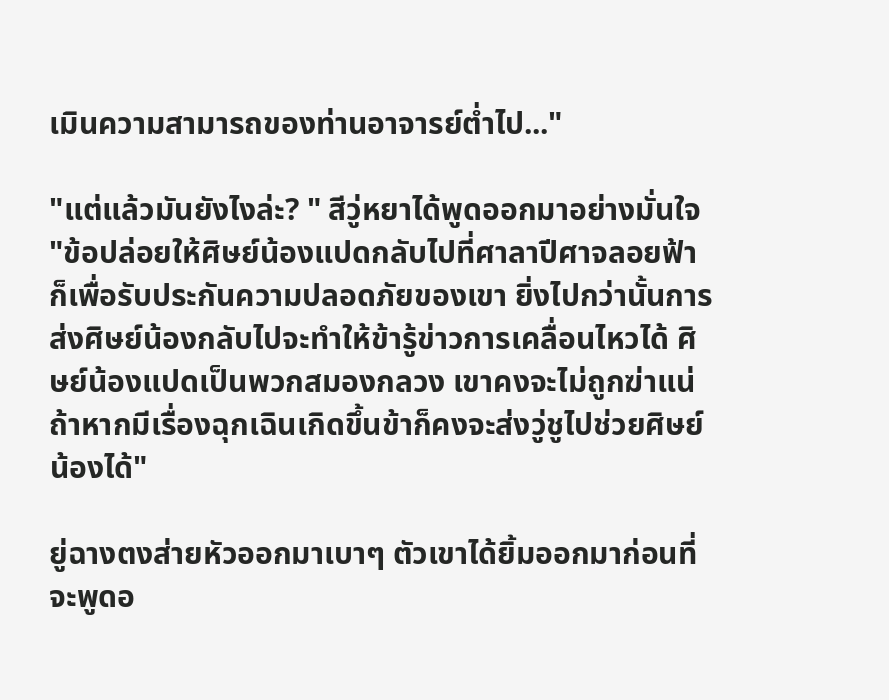เมินความสามารถของท่านอาจารย์ต่ำไป..."

"แต่แล้วมันยังไงล่ะ? " สีวู่หยาได้พูดออกมาอย่างมั่นใจ "ข้อปล่อยให้ศิษย์น้องแปดกลับไปที่ศาลาปีศาจลอยฟ้าก็เพื่อรับประกันความปลอดภัยของเขา ยิ่งไปกว่านั้นการส่งศิษย์น้องกลับไปจะทำให้ข้ารู้ข่าวการเคลื่อนไหวได้ ศิษย์น้องแปดเป็นพวกสมองกลวง เขาคงจะไม่ถูกฆ่าแน่ ถ้าหากมีเรื่องฉุกเฉินเกิดขึ้นข้าก็คงจะส่งวู่ชูไปช่วยศิษย์น้องได้"

ยู่ฉางตงส่ายหัวออกมาเบาๆ ตัวเขาได้ยิ้มออกมาก่อนที่จะพูดอ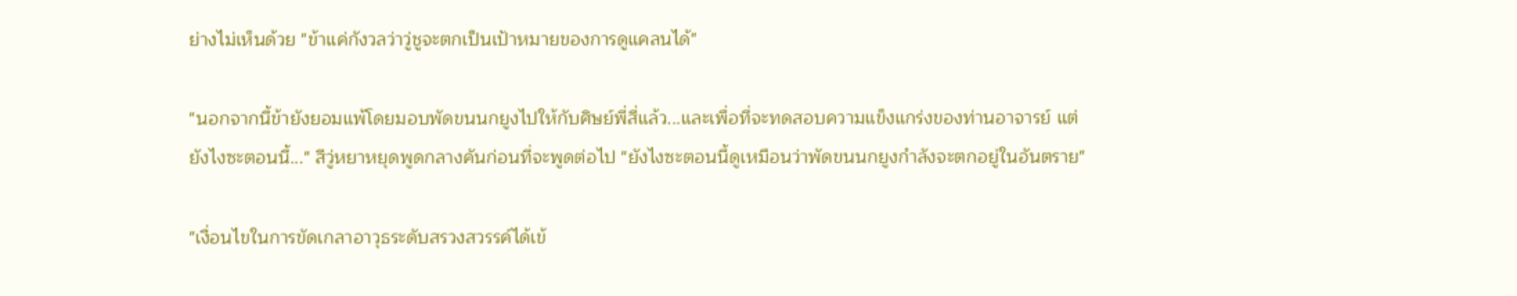ย่างไม่เห็นด้วย "ข้าแค่กังวลว่าวู่ชูจะตกเป็นเป้าหมายของการดูแคลนได้"

"นอกจากนี้ข้ายังยอมแพ้โดยมอบพัดขนนกยูงไปให้กับศิษย์พี่สี่แล้ว...และเพื่อที่จะทดสอบความแข็งแกร่งของท่านอาจารย์ แต่ยังไงซะตอนนี้..." สีวู่หยาหยุดพูดกลางคันก่อนที่จะพูดต่อไป "ยังไงซะตอนนี้ดูเหมือนว่าพัดขนนกยูงกำลังจะตกอยู่ในอันตราย"

"เงื่อนไขในการขัดเกลาอาวุธระดับสรวงสวรรค์ได้เข้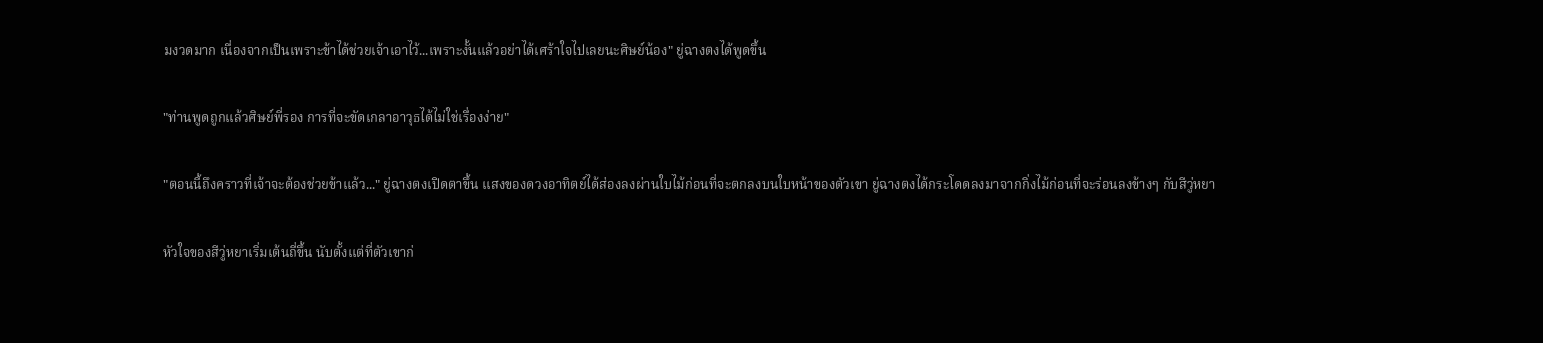มงวดมาก เนื่องจากเป็นเพราะข้าได้ช่วยเจ้าเอาไว้...เพราะงั้นแล้วอย่าได้เศร้าใจไปเลยนะศิษย์น้อง" ยู่ฉางตงได้พูดขึ้น

"ท่านพูดถูกแล้วศิษย์พี่รอง การที่จะขัดเกลาอาวุธได้ไม่ใช่เรื่องง่าย"

"ตอนนี้ถึงคราวที่เจ้าจะต้องช่วยข้าแล้ว..." ยู่ฉางตงเปิดตาขึ้น แสงของดวงอาทิตย์ได้ส่องลงผ่านใบไม้ก่อนที่จะตกลงบนใบหน้าของตัวเขา ยู่ฉางตงได้กระโดดลงมาจากกิ่งไม้ก่อนที่จะร่อนลงข้างๆ กับสีวู่หยา

หัวใจของสีวู่หยาเริ่มเต้นถี่ขึ้น นับตั้งแต่ที่ตัวเขาก่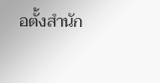อตั้งสำนัก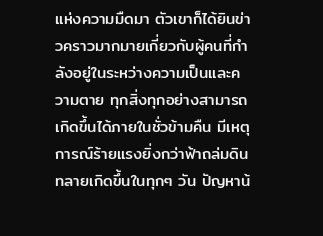แห่งความมืดมา ตัวเขาก็ได้ยินข่าวคราวมากมายเกี่ยวกับผู้คนที่กำลังอยู่ในระหว่างความเป็นและความตาย ทุกสิ่งทุกอย่างสามารถเกิดขึ้นได้ภายในชั่วข้ามคืน มีเหตุการณ์ร้ายแรงยิ่งกว่าฟ้าถล่มดินทลายเกิดขึ้นในทุกๆ วัน ปัญหาน้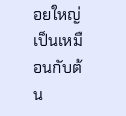อยใหญ่เป็นเหมือนกับต้น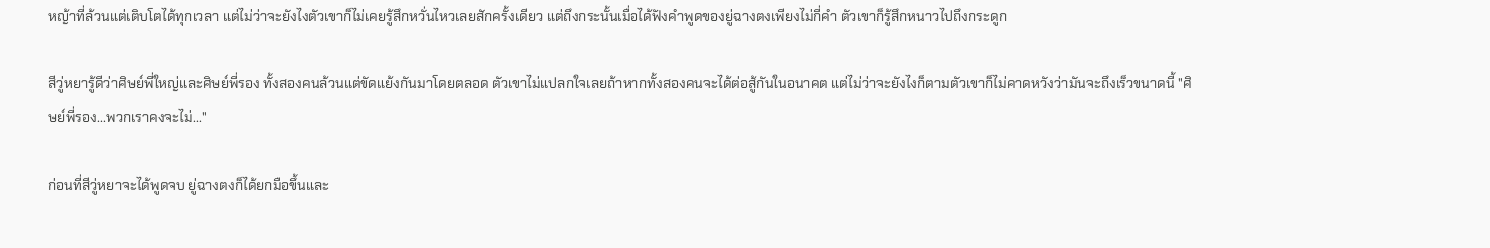หญ้าที่ล้วนแต่เติบโตได้ทุกเวลา แต่ไม่ว่าจะยังไงตัวเขาก็ไม่เคยรู้สึกหวั่นไหวเลยสักครั้งเดียว แต่ถึงกระนั้นเมื่อได้ฟังคำพูดของยู่ฉางตงเพียงไม่กี่คำ ตัวเขาก็รู้สึกหนาวไปถึงกระดูก

สีวู่หยารู้ดีว่าศิษย์พี่ใหญ่และศิษย์พี่รอง ทั้งสองคนล้วนแต่ขัดแย้งกันมาโดยตลอด ตัวเขาไม่แปลกใจเลยถ้าหากทั้งสองคนจะได้ต่อสู้กันในอนาคต แต่ไม่ว่าจะยังไงก็ตามตัวเขาก็ไม่คาดหวังว่ามันจะถึงเร็วขนาดนี้ "ศิษย์พี่รอง...พวกเราคงจะไม่..."

ก่อนที่สีวู่หยาจะได้พูดจบ ยู่ฉางตงก็ได้ยกมือขึ้นและ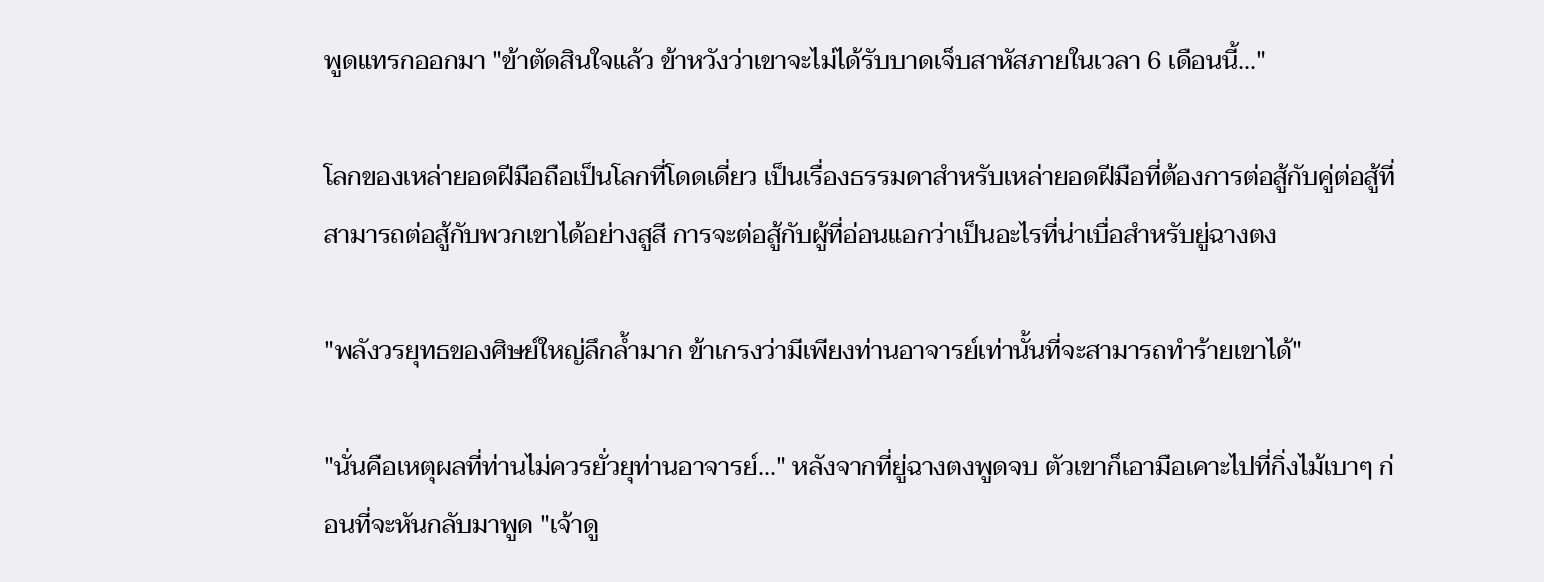พูดแทรกออกมา "ข้าตัดสินใจแล้ว ข้าหวังว่าเขาจะไม่ได้รับบาดเจ็บสาหัสภายในเวลา 6 เดือนนี้..."

โลกของเหล่ายอดฝีมือถือเป็นโลกที่โดดเดี่ยว เป็นเรื่องธรรมดาสำหรับเหล่ายอดฝีมือที่ต้องการต่อสู้กับคู่ต่อสู้ที่สามารถต่อสู้กับพวกเขาได้อย่างสูสี การจะต่อสู้กับผู้ที่อ่อนแอกว่าเป็นอะไรที่น่าเบื่อสำหรับยู่ฉางตง

"พลังวรยุทธของศิษย์ใหญ่ลึกล้ำมาก ข้าเกรงว่ามีเพียงท่านอาจารย์เท่านั้นที่จะสามารถทำร้ายเขาได้"

"นั่นคือเหตุผลที่ท่านไม่ควรยั่วยุท่านอาจารย์..." หลังจากที่ยู่ฉางตงพูดจบ ตัวเขาก็เอามือเคาะไปที่กิ่งไม้เบาๆ ก่อนที่จะหันกลับมาพูด "เจ้าดู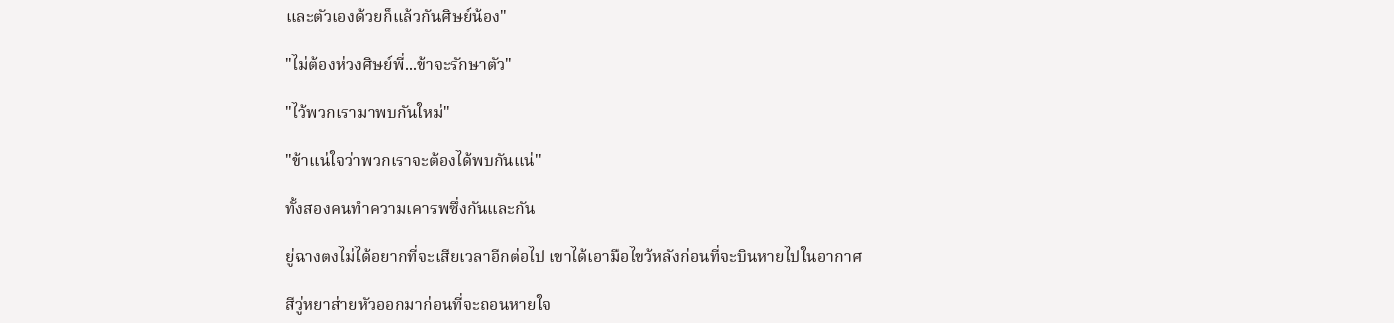และตัวเองด้วยก็แล้วกันศิษย์น้อง"

"ไม่ต้องห่วงศิษย์พี่...ข้าจะรักษาตัว"

"ไว้พวกเรามาพบกันใหม่"

"ข้าแน่ใจว่าพวกเราจะต้องได้พบกันแน่"

ทั้งสองคนทำความเคารพซึ่งกันและกัน

ยู่ฉางตงไม่ได้อยากที่จะเสียเวลาอีกต่อไป เขาได้เอามือไขว้หลังก่อนที่จะบินหายไปในอากาศ

สีวู่หยาส่ายหัวออกมาก่อนที่จะถอนหายใจ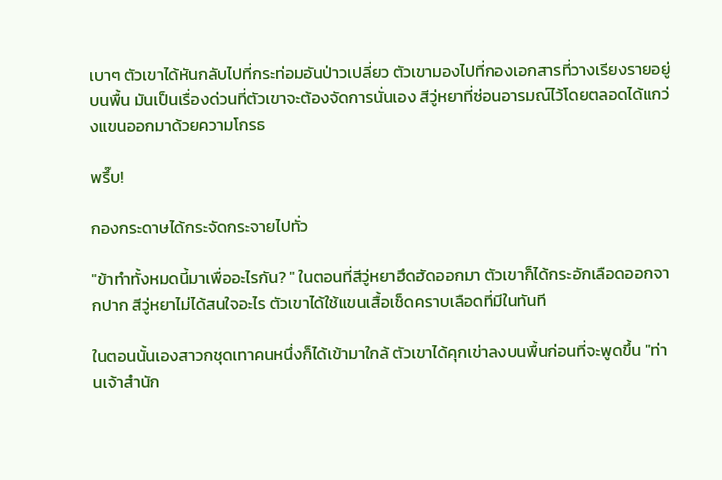เบาๆ ตัวเขาได้หันกลับไปที่กระท่อมอันป่าวเปลี่ยว ตัวเขามองไปที่กองเอกสารที่วางเรียงรายอยู่บนพื้น มันเป็นเรื่องด่วนที่ตัวเขาจะต้องจัดการนั่นเอง สีวู่หยาที่ซ่อนอารมณ์ไว้โดยตลอดได้แกว่งแขนออกมาด้วยความโกรธ

พรึ๊บ!

กองกระดาษได้กระจัดกระจายไปทั่ว

"ข้าทำทั้งหมดนี้มาเพื่ออะไรกัน? " ในตอนที่สีวู่หยาฮึดฮัดออกมา ตัวเขาก็ได้กระอักเลือดออกจากปาก สีวู่หยาไม่ได้สนใจอะไร ตัวเขาได้ใช้แขนเสื้อเช็ดคราบเลือดที่มีในทันที

ในตอนนั้นเองสาวกชุดเทาคนหนึ่งก็ได้เข้ามาใกล้ ตัวเขาได้คุกเข่าลงบนพื้นก่อนที่จะพูดขึ้น "ท่านเจ้าสำนัก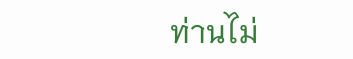ท่านไม่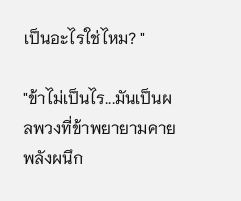เป็นอะไรใช่ไหม? "

"ข้าไม่เป็นไร...มันเป็นผลพวงที่ข้าพยายามคายพลังผนึก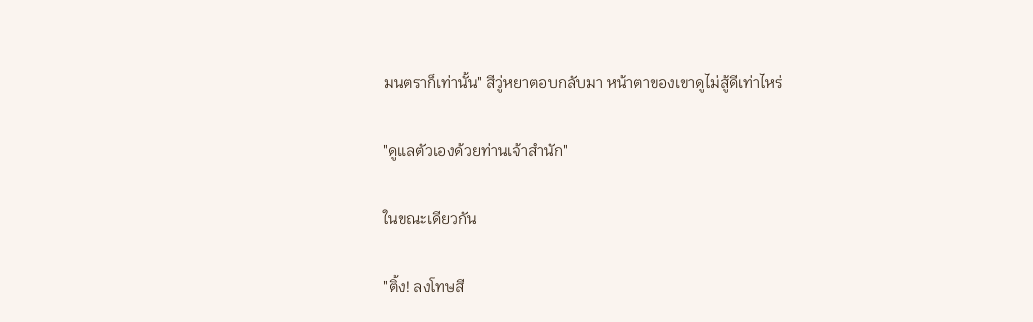มนตราก็เท่านั้น" สีวู่หยาตอบกลับมา หน้าตาของเขาดูไม่สู้ดีเท่าไหร่

"ดูแลตัวเองด้วยท่านเจ้าสำนัก"

ในขณะเดียวกัน

"ติ้ง! ลงโทษสี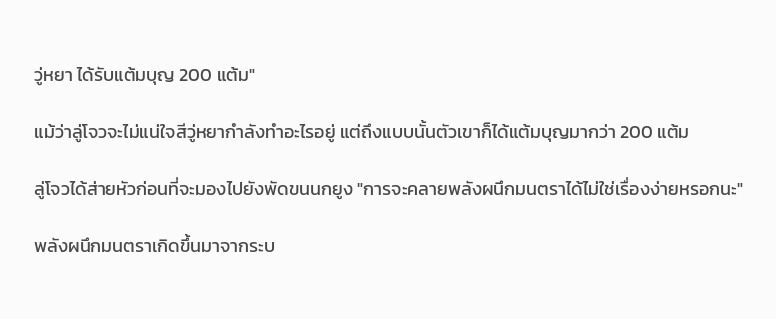วู่หยา ได้รับแต้มบุญ 200 แต้ม"

แม้ว่าลู่โจวจะไม่แน่ใจสีวู่หยากำลังทำอะไรอยู่ แต่ถึงแบบนั้นตัวเขาก็ได้แต้มบุญมากว่า 200 แต้ม

ลู่โจวได้ส่ายหัวก่อนที่จะมองไปยังพัดขนนกยูง "การจะคลายพลังผนึกมนตราได้ไม่ใช่เรื่องง่ายหรอกนะ"

พลังผนึกมนตราเกิดขึ้นมาจากระบ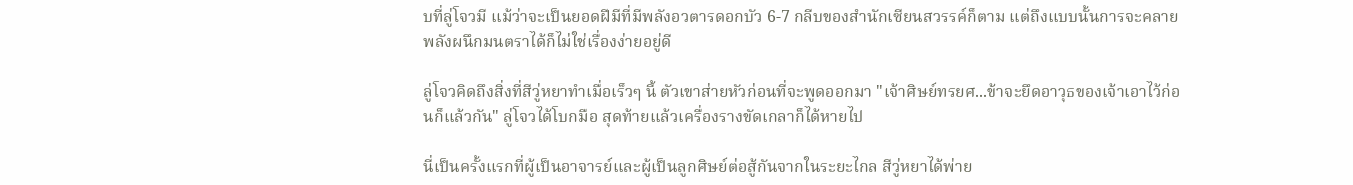บที่ลู่โจวมี แม้ว่าจะเป็นยอดฝีมีที่มีพลังอวตารดอกบัว 6-7 กลีบของสำนักเซียนสวรรค์ก็ตาม แต่ถึงแบบนั้นการจะคลายพลังผนึกมนตราได้ก็ไม่ใช่เรื่องง่ายอยู่ดี

ลู่โจวคิดถึงสิ่งที่สีวู่หยาทำเมื่อเร็วๆ นี้ ตัวเขาส่ายหัวก่อนที่จะพูดออกมา "เจ้าศิษย์ทรยศ...ข้าจะยึดอาวุธของเจ้าเอาไว้ก่อนก็แล้วกัน" ลู่โจวได้โบกมือ สุดท้ายแล้วเครื่องรางขัดเกลาก็ได้หายไป

นี่เป็นครั้งแรกที่ผู้เป็นอาจารย์และผู้เป็นลูกศิษย์ต่อสู้กันจากในระยะไกล สีวู่หยาได้พ่าย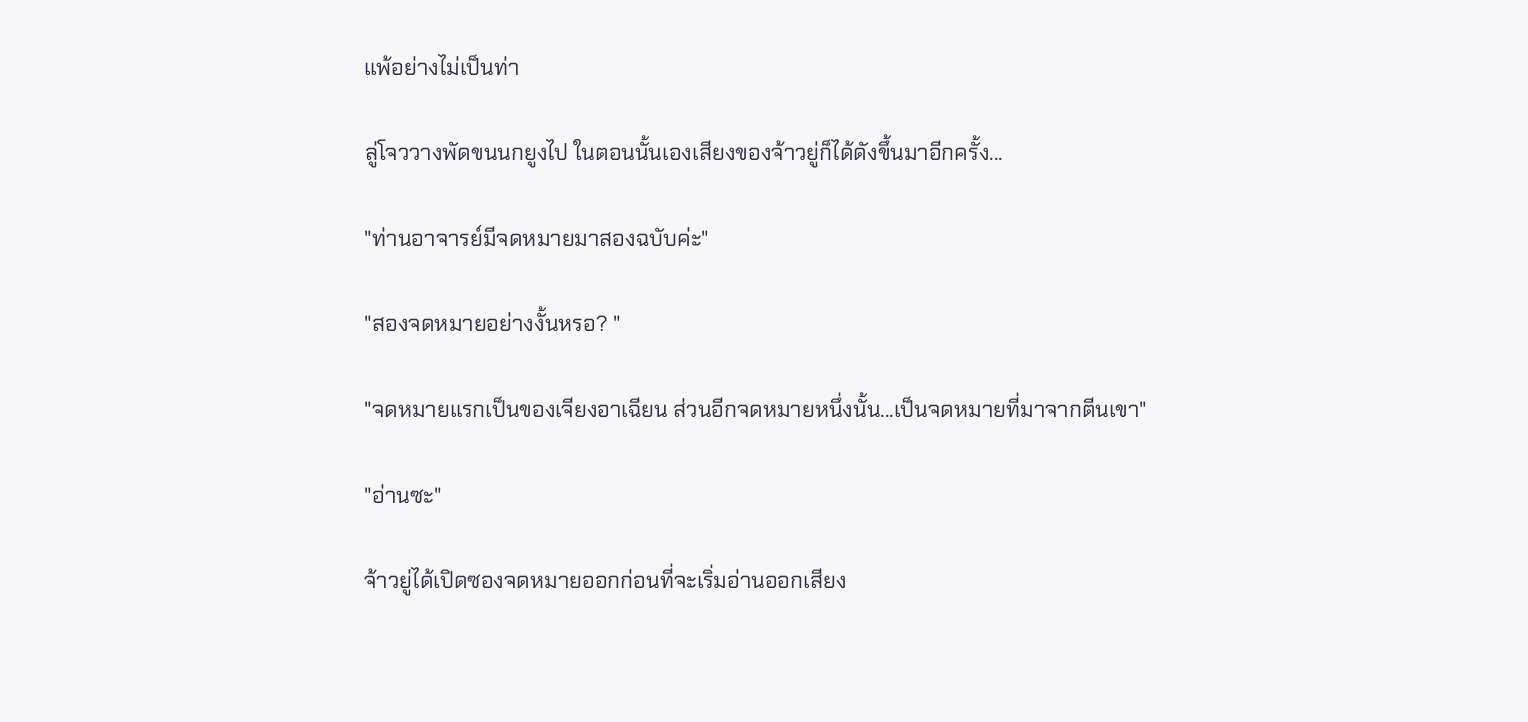แพ้อย่างไม่เป็นท่า

ลู่โจววางพัดขนนกยูงไป ในตอนนั้นเองเสียงของจ้าวยู่ก็ได้ดังขึ้นมาอีกครั้ง...

"ท่านอาจารย์มีจดหมายมาสองฉบับค่ะ"

"สองจดหมายอย่างงั้นหรอ? "

"จดหมายแรกเป็นของเจียงอาเฉียน ส่วนอีกจดหมายหนึ่งนั้น...เป็นจดหมายที่มาจากตีนเขา"

"อ่านซะ"

จ้าวยู่ได้เปิดซองจดหมายออกก่อนที่จะเริ่มอ่านออกเสียง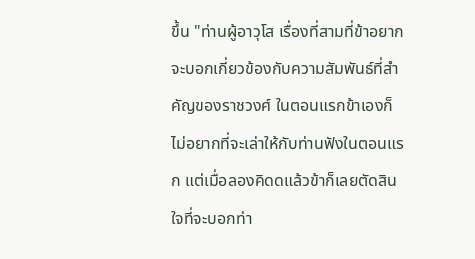ขึ้น "ท่านผู้อาวุโส เรื่องที่สามที่ข้าอยากจะบอกเกี่ยวข้องกับความสัมพันธ์ที่สำคัญของราชวงศ์ ในตอนแรกข้าเองก็ไม่อยากที่จะเล่าให้กับท่านฟังในตอนแรก แต่เมื่อลองคิดดแล้วข้าก็เลยตัดสินใจที่จะบอกท่า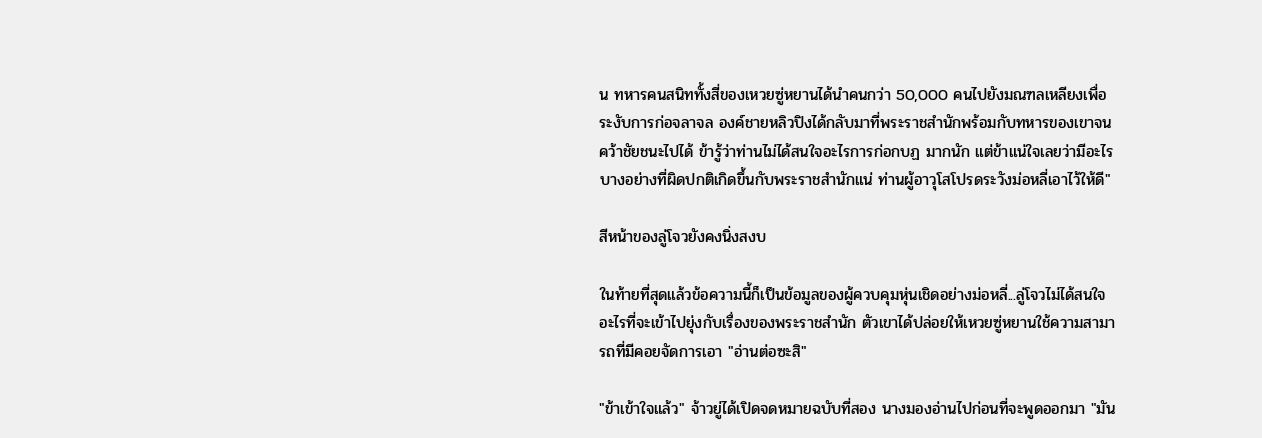น ทหารคนสนิททั้งสี่ของเหวยซู่หยานได้นำคนกว่า 50,000 คนไปยังมณฑลเหลียงเพื่อระงับการก่อจลาจล องค์ชายหลิวปิงได้กลับมาที่พระราชสำนักพร้อมกับทหารของเขาจนคว้าชัยชนะไปได้ ข้ารู้ว่าท่านไม่ได้สนใจอะไรการก่อกบฏ มากนัก แต่ข้าแน่ใจเลยว่ามีอะไรบางอย่างที่ผิดปกติเกิดขึ้นกับพระราชสำนักแน่ ท่านผู้อาวุโสโปรดระวังม่อหลี่เอาไว้ให้ดี"

สีหน้าของลู่โจวยังคงนิ่งสงบ

ในท้ายที่สุดแล้วข้อความนี้ก็เป็นข้อมูลของผู้ควบคุมหุ่นเชิดอย่างม่อหลี่...ลู่โจวไม่ได้สนใจอะไรที่จะเข้าไปยุ่งกับเรื่องของพระราชสำนัก ตัวเขาได้ปล่อยให้เหวยซู่หยานใช้ความสามารถที่มีคอยจัดการเอา "อ่านต่อซะสิ"

"ข้าเข้าใจแล้ว" จ้าวยู่ได้เปิดจดหมายฉบับที่สอง นางมองอ่านไปก่อนที่จะพูดออกมา "มัน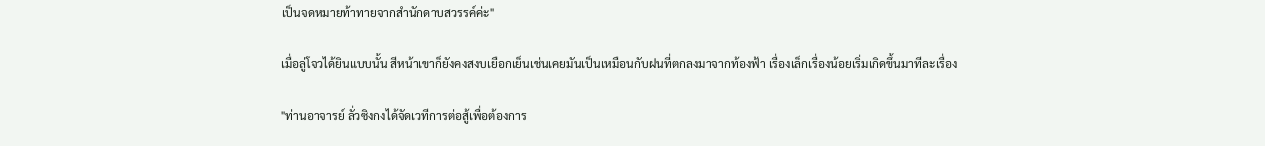เป็นจดหมายท้าทายจากสำนักดาบสวรรค์ค่ะ"

เมื่อลู่โจวได้ยินแบบนั้น สีหน้าเขาก็ยังคงสงบเยือกเย็นเช่นเคยมันเป็นเหมือนกับฝนที่ตกลงมาจากท้องฟ้า เรื่องเล็กเรื่องน้อยเริ่มเกิดขึ้นมาทีละเรื่อง

"ท่านอาจารย์ ลั่วซิงกงได้จัดเวทีการต่อสู้เพื่อต้องการ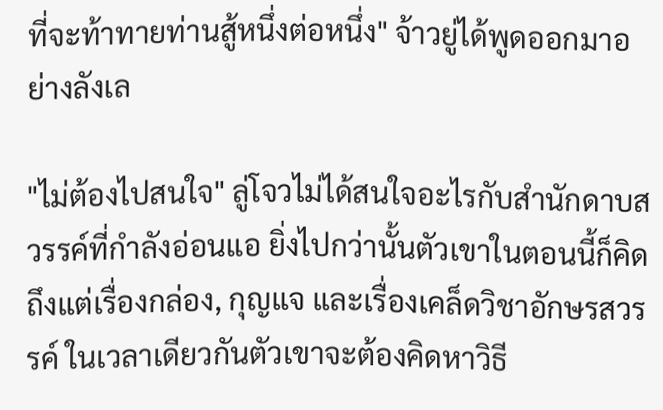ที่จะท้าทายท่านสู้หนึ่งต่อหนึ่ง" จ้าวยู่ได้พูดออกมาอย่างลังเล

"ไม่ต้องไปสนใจ" ลู่โจวไม่ได้สนใจอะไรกับสำนักดาบสวรรค์ที่กำลังอ่อนแอ ยิ่งไปกว่านั้นตัวเขาในตอนนี้ก็คิดถึงแต่เรื่องกล่อง, กุญแจ และเรื่องเคล็ดวิชาอักษรสวรรค์ ในเวลาเดียวกันตัวเขาจะต้องคิดหาวิธี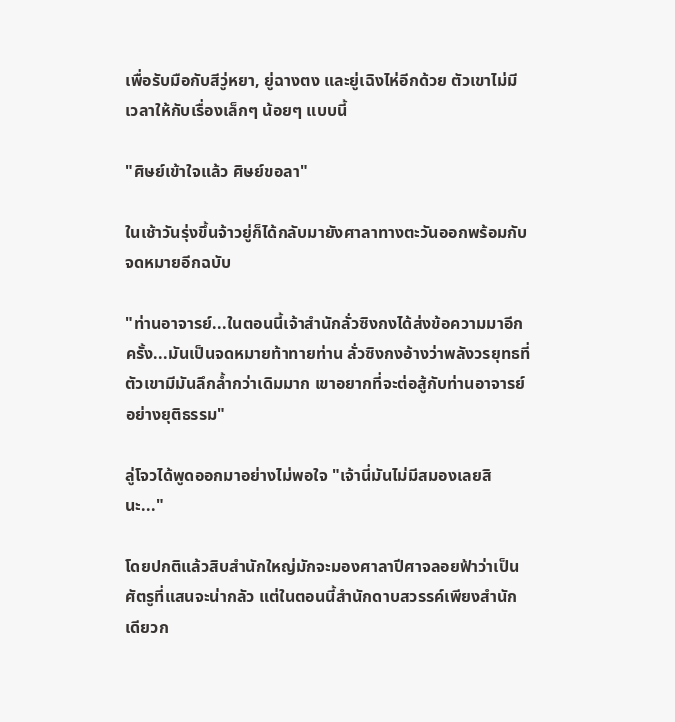เพื่อรับมือกับสีวู่หยา, ยู่ฉางตง และยู่เฉิงไห่อีกด้วย ตัวเขาไม่มีเวลาให้กับเรื่องเล็กๆ น้อยๆ แบบนี้

"ศิษย์เข้าใจแล้ว ศิษย์ขอลา"

ในเช้าวันรุ่งขึ้นจ้าวยู่ก็ได้กลับมายังศาลาทางตะวันออกพร้อมกับจดหมายอีกฉบับ

"ท่านอาจารย์...ในตอนนี้เจ้าสำนักลั่วซิงกงได้ส่งข้อความมาอีกครั้ง...มันเป็นจดหมายท้าทายท่าน ลั่วซิงกงอ้างว่าพลังวรยุทธที่ตัวเขามีมันลึกล้ำกว่าเดิมมาก เขาอยากที่จะต่อสู้กับท่านอาจารย์อย่างยุติธรรม"

ลู่โจวได้พูดออกมาอย่างไม่พอใจ "เจ้านี่มันไม่มีสมองเลยสินะ..."

โดยปกติแล้วสิบสำนักใหญ่มักจะมองศาลาปีศาจลอยฟ้าว่าเป็นศัตรูที่แสนจะน่ากลัว แต่ในตอนนี้สำนักดาบสวรรค์เพียงสำนักเดียวก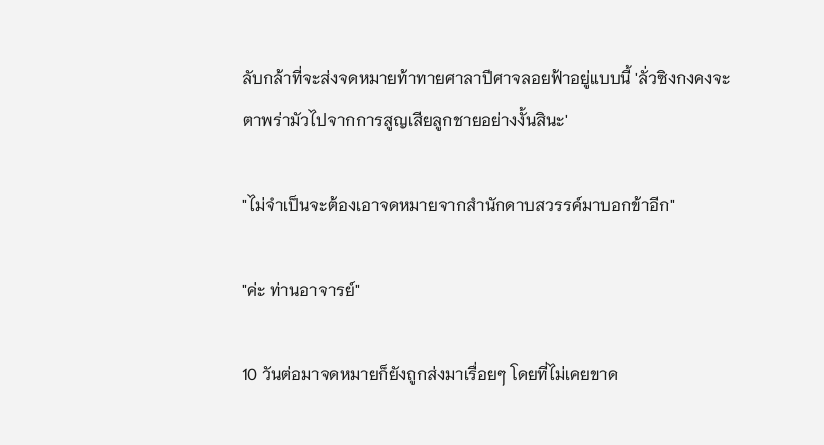ลับกล้าที่จะส่งจดหมายท้าทายศาลาปีศาจลอยฟ้าอยู่แบบนี้ 'ลั่วซิงกงคงจะตาพร่ามัวไปจากการสูญเสียลูกชายอย่างงั้นสินะ'

"ไม่จำเป็นจะต้องเอาจดหมายจากสำนักดาบสวรรค์มาบอกข้าอีก"

"ค่ะ ท่านอาจารย์"

10 วันต่อมาจดหมายก็ยังถูกส่งมาเรื่อยๆ โดยที่ไม่เคยขาด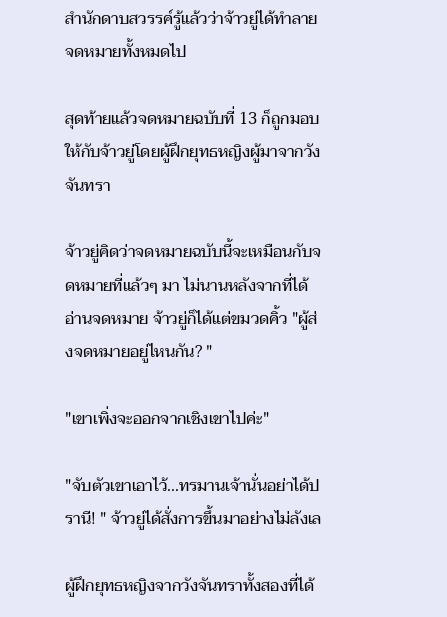สำนักดาบสวรรค์รู้แล้วว่าจ้าวยู่ได้ทำลายจดหมายทั้งหมดไป

สุดท้ายแล้วจดหมายฉบับที่ 13 ก็ถูกมอบให้กับจ้าวยู่โดยผู้ฝึกยุทธหญิงผู้มาจากวังจันทรา

จ้าวยู่คิดว่าจดหมายฉบับนี้จะเหมือนกับจดหมายที่แล้วๆ มา ไม่นานหลังจากที่ได้อ่านจดหมาย จ้าวยู่ก็ได้แต่ขมวดคิ้ว "ผู้ส่งจดหมายอยู่ไหนกัน? "

"เขาเพิ่งจะออกจากเชิงเขาไปค่ะ"

"จับตัวเขาเอาไว้...ทรมานเจ้านั่นอย่าได้ปรานี! " จ้าวยู่ได้สั่งการขึ้นมาอย่างไม่ลังเล

ผู้ฝึกยุทธหญิงจากวังจันทราทั้งสองที่ได้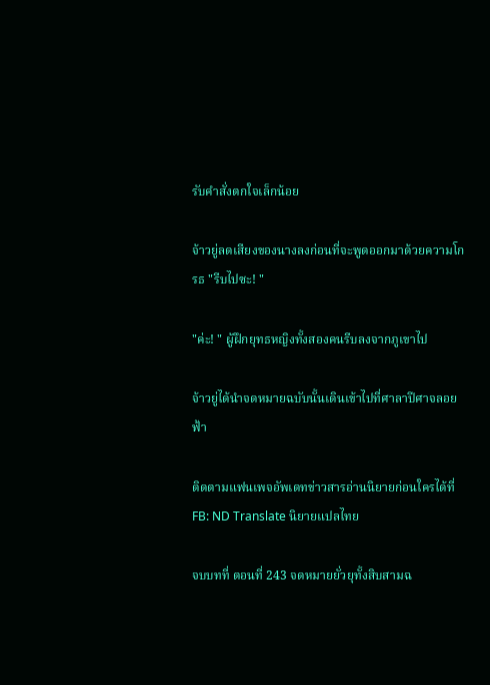รับคำสั่งตกใจเล็กน้อย

จ้าวยู่ลดเสียงของนางลงก่อนที่จะพูดออกมาด้วยความโกรธ "รีบไปซะ! "

"ค่ะ! " ผู้ฝึกยุทธหญิงทั้งสองคนรีบลงจากภูเขาไป

จ้าวยู่ได้นำจดหมายฉบับนั้นเดินเข้าไปที่ศาลาปีศาจลอยฟ้า

ติดตามแฟนเพจอัพเดทข่าวสารอ่านนิยายก่อนใครได้ที่ FB: ND Translate นิยายแปลไทย

จบบทที่ ตอนที่ 243 จดหมายยั่วยุทั้งสิบสามฉ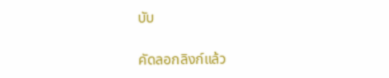บับ

คัดลอกลิงก์แล้ว